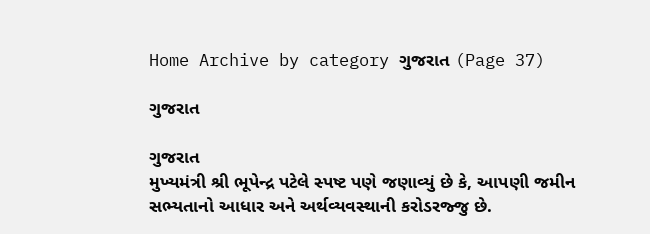Home Archive by category ગુજરાત (Page 37)

ગુજરાત

ગુજરાત
મુખ્યમંત્રી શ્રી ભૂપેન્દ્ર પટેલે સ્પષ્ટ પણે જણાવ્યું છે કે, આપણી જમીન સભ્યતાનો આધાર અને અર્થવ્યવસ્થાની કરોડરજ્જુ છે.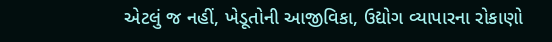એટલું જ નહીં, ખેડૂતોની આજીવિકા, ઉદ્યોગ વ્યાપારના રોકાણો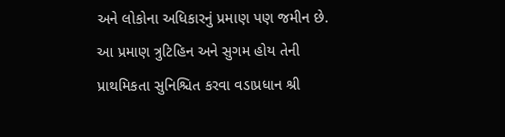અને લોકોના અધિકારનું પ્રમાણ પણ જમીન છે. આ પ્રમાણ ત્રુટિહિન અને સુગમ હોય તેની પ્રાથમિકતા સુનિશ્ચિત કરવા વડાપ્રધાન શ્રી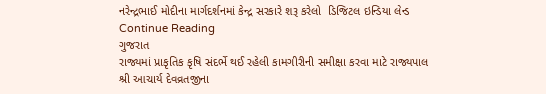નરેન્દ્રભાઈ મોદીના માર્ગદર્શનમાં કેન્દ્ર સરકારે શરૂ કરેલો  ડિજિટલ ઇન્ડિયા લેન્ડ Continue Reading
ગુજરાત
રાજ્યમાં પ્રાકૃતિક કૃષિ સંદર્ભે થઈ રહેલી કામગીરીની સમીક્ષા કરવા માટે રાજ્યપાલ શ્રી આચાર્ય દેવવ્રતજીના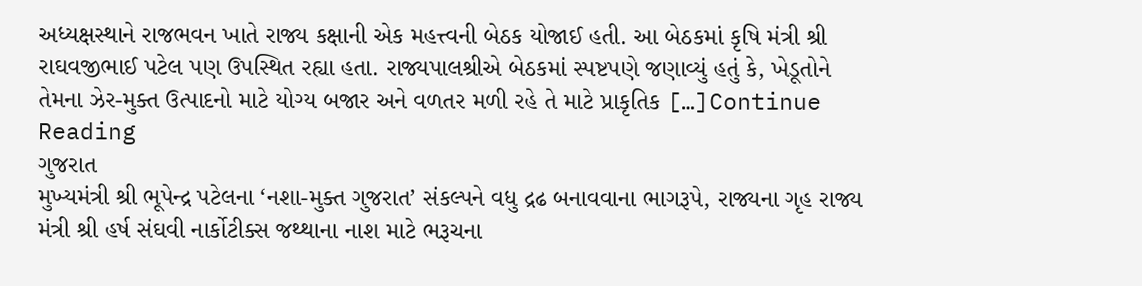અધ્યક્ષસ્થાને રાજભવન ખાતે રાજ્ય કક્ષાની એક મહત્ત્વની બેઠક યોજાઈ હતી. આ બેઠકમાં કૃષિ મંત્રી શ્રી રાઘવજીભાઈ પટેલ પણ ઉપસ્થિત રહ્યા હતા. રાજ્યપાલશ્રીએ બેઠકમાં સ્પષ્ટપણે જણાવ્યું હતું કે, ખેડૂતોને તેમના ઝેર-મુક્ત ઉત્પાદનો માટે યોગ્ય બજાર અને વળતર મળી રહે તે માટે પ્રાકૃતિક […]Continue Reading
ગુજરાત
મુખ્યમંત્રી શ્રી ભૂપેન્દ્ર પટેલના ‘નશા-મુક્ત ગુજરાત’ સંકલ્પને વધુ દ્રઢ બનાવવાના ભાગરૂપે, રાજ્યના ગૃહ રાજ્ય મંત્રી શ્રી હર્ષ સંઘવી નાર્કોટીક્સ જથ્થાના નાશ માટે ભરૂચના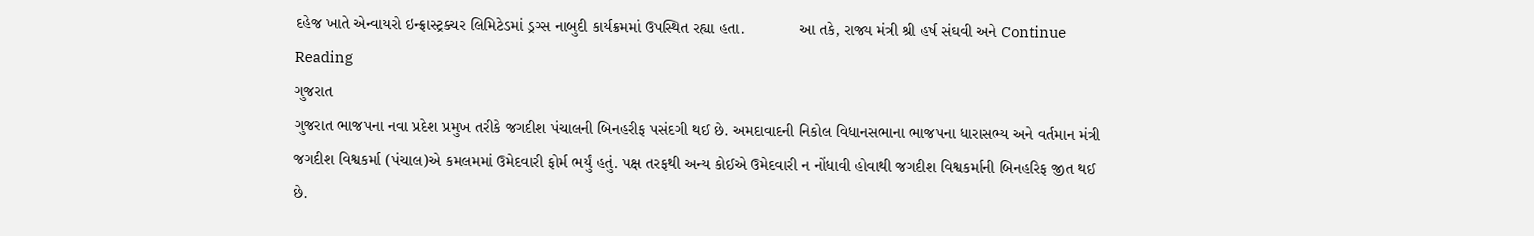દહેજ ખાતે એન્વાયરો ઇન્ફ્રાસ્ટ્રક્ચર લિમિટેડમાં ડ્રગ્સ નાબુદી કાર્યક્રમમાં ઉપસ્થિત રહ્યા હતા.            આ તકે, રાજ્ય મંત્રી શ્રી હર્ષ સંઘવી અને Continue Reading
ગુજરાત
ગુજરાત ભાજપના નવા પ્રદેશ પ્રમુખ તરીકે જગદીશ પંચાલની બિનહરીફ પસંદગી થઈ છે. અમદાવાદની નિકોલ વિધાનસભાના ભાજપના ધારાસભ્ય અને વર્તમાન મંત્રી જગદીશ વિશ્વકર્મા (પંચાલ)એ કમલમમાં ઉમેદવારી ફોર્મ ભર્યું હતું. પક્ષ તરફથી અન્ય કોઈએ ઉમેદવારી ન નોંધાવી હોવાથી જગદીશ વિશ્વકર્માની બિનહરિફ જીત થઈ છે.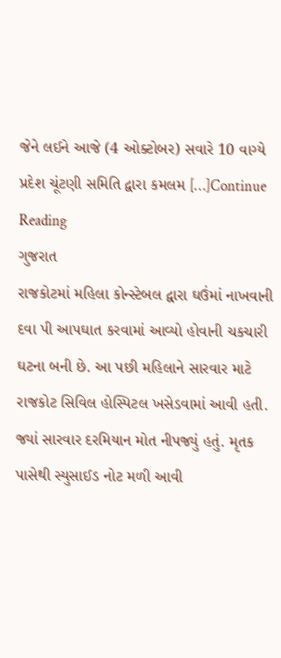જેને લઈને આજે (4 ઓક્ટોબર) સવારે 10 વાગ્યે પ્રદેશ ચૂંટણી સમિતિ દ્વારા કમલમ […]Continue Reading
ગુજરાત
રાજકોટમાં મહિલા કોન્સ્ટેબલ દ્વારા ઘઉંમાં નાખવાની દવા પી આપઘાત કરવામાં આવ્યો હોવાની ચકચારી ઘટના બની છે. આ પછી મહિલાને સારવાર માટે રાજકોટ સિવિલ હોસ્પિટલ ખસેડવામાં આવી હતી. જ્યાં સારવાર દરમિયાન મોત નીપજ્યું હતું. મૃતક પાસેથી સ્યુસાઈડ નોટ મળી આવી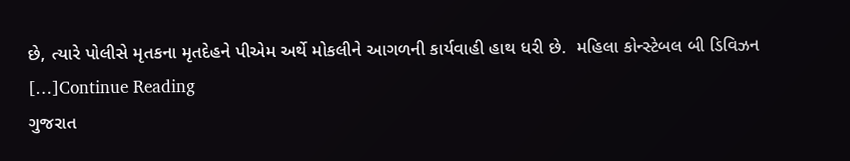છે, ત્યારે પોલીસે મૃતકના મૃતદેહને પીએમ અર્થે મોકલીને આગળની કાર્યવાહી હાથ ધરી છે.  મહિલા કોન્સ્ટેબલ બી ડિવિઝન […]Continue Reading
ગુજરાત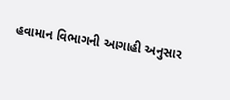હવામાન વિભાગની આગાહી અનુસાર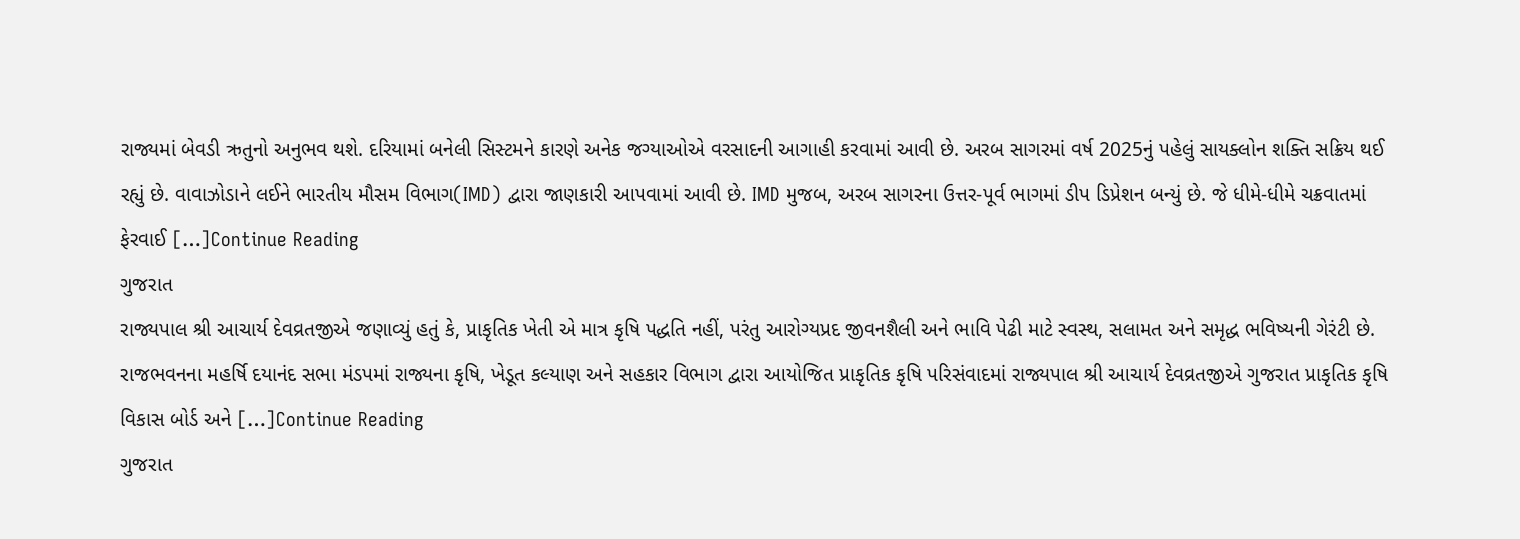રાજ્યમાં બેવડી ઋતુનો અનુભવ થશે. દરિયામાં બનેલી સિસ્ટમને કારણે અનેક જગ્યાઓએ વરસાદની આગાહી કરવામાં આવી છે. અરબ સાગરમાં વર્ષ 2025નું પહેલું સાયક્લોન શક્તિ સક્રિય થઈ રહ્યું છે. વાવાઝોડાને લઈને ભારતીય મૌસમ વિભાગ(IMD) દ્વારા જાણકારી આપવામાં આવી છે. IMD મુજબ, અરબ સાગરના ઉત્તર-પૂર્વ ભાગમાં ડીપ ડિપ્રેશન બન્યું છે. જે ધીમે-ધીમે ચક્રવાતમાં ફેરવાઈ […]Continue Reading
ગુજરાત
રાજ્યપાલ શ્રી આચાર્ય દેવવ્રતજીએ જણાવ્યું હતું કે, પ્રાકૃતિક ખેતી એ માત્ર કૃષિ પદ્ધતિ નહીં, પરંતુ આરોગ્યપ્રદ જીવનશૈલી અને ભાવિ પેઢી માટે સ્વસ્થ, સલામત અને સમૃદ્ધ ભવિષ્યની ગેરંટી છે. રાજભવનના મહર્ષિ દયાનંદ સભા મંડપમાં રાજ્યના કૃષિ, ખેડૂત કલ્યાણ અને સહકાર વિભાગ દ્વારા આયોજિત પ્રાકૃતિક કૃષિ પરિસંવાદમાં રાજ્યપાલ શ્રી આચાર્ય દેવવ્રતજીએ ગુજરાત પ્રાકૃતિક કૃષિ વિકાસ બોર્ડ અને […]Continue Reading
ગુજરાત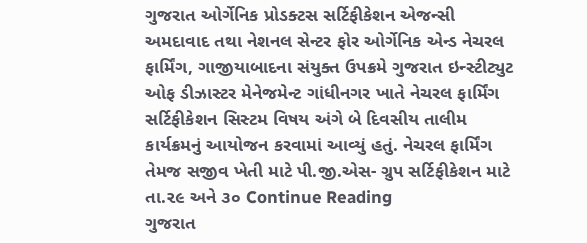ગુજરાત ઓર્ગેનિક પ્રોડક્ટસ સર્ટિફીકેશન એજન્સી અમદાવાદ તથા નેશનલ સેન્ટર ફોર ઓર્ગેનિક એન્ડ નેચરલ ફાર્મિંગ, ગાજીયાબાદના સંયુક્ત ઉપક્રમે ગુજરાત ઇન્સ્ટીટ્યુટ ઓફ ડીઝાસ્ટર મેનેજમેન્ટ ગાંધીનગર ખાતે નેચરલ ફાર્મિંગ સર્ટિફીકેશન સિસ્ટમ વિષય અંગે બે દિવસીય તાલીમ કાર્યક્રમનું આયોજન કરવામાં આવ્યું હતું. નેચરલ ફાર્મિંગ તેમજ સજીવ ખેતી માટે પી.જી.એસ- ગ્રુપ સર્ટિફીકેશન માટે તા.૨૯ અને ૩૦ Continue Reading
ગુજરાત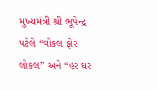મુખ્યમંત્રી શ્રી ભૂપેન્દ્ર પટેલે “વોકલ ફોર લોકલ” અને “હર ઘર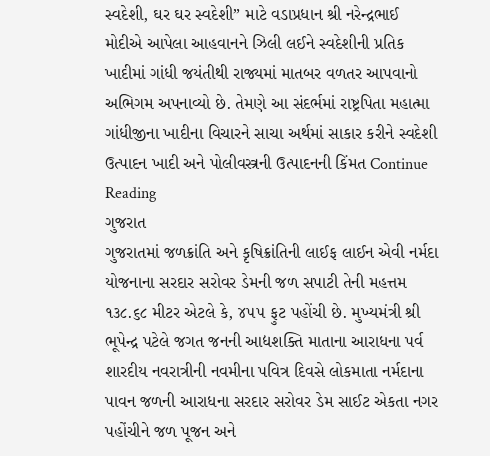સ્વદેશી, ઘર ઘર સ્વદેશી” માટે વડાપ્રધાન શ્રી નરેન્દ્રભાઈ મોદીએ આપેલા આહવાનને ઝિલી લઈને સ્વદેશીની પ્રતિક ખાદીમાં ગાંધી જયંતીથી રાજ્યમાં માતબર વળતર આપવાનો અભિગમ અપનાવ્યો છે. તેમણે આ સંદર્ભમાં રાષ્ટ્રપિતા મહાત્મા ગાંધીજીના ખાદીના વિચારને સાચા અર્થમાં સાકાર કરીને સ્વદેશી ઉત્પાદન ખાદી અને પોલીવસ્ત્રની ઉત્પાદનની કિંમત Continue Reading
ગુજરાત
ગુજરાતમાં જળક્રાંતિ અને કૃષિક્રાંતિની લાઈફ લાઈન એવી નર્મદા યોજનાના સરદાર સરોવર ડેમની જળ સપાટી તેની મહત્તમ ૧૩૮.૬૮ મીટર એટલે કે, ૪૫૫ ફુટ પહોંચી છે. મુખ્યમંત્રી શ્રી ભૂપેન્દ્ર પટેલે જગત જનની આદ્યશક્તિ માતાના આરાધના પર્વ શારદીય નવરાત્રીની નવમીના પવિત્ર દિવસે લોકમાતા નર્મદાના પાવન જળની આરાધના સરદાર સરોવર ડેમ સાઈટ એકતા નગર પહોંચીને જળ પૂજન અને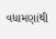વધામણાંથી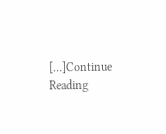[…]Continue Reading